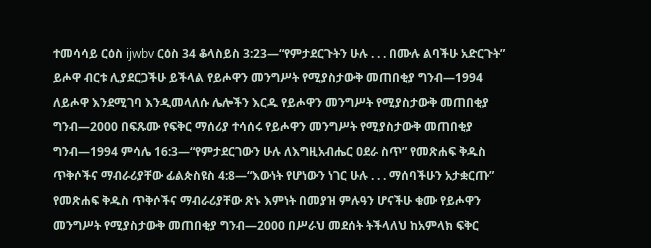ተመሳሳይ ርዕስ ijwbv ርዕስ 34 ቆላስይስ 3:23—“የምታደርጉትን ሁሉ . . . በሙሉ ልባችሁ አድርጉት” ይሖዋ ብርቱ ሊያደርጋችሁ ይችላል የይሖዋን መንግሥት የሚያስታውቅ መጠበቂያ ግንብ—1994 ለይሖዋ እንደሚገባ እንዲመላለሱ ሌሎችን እርዱ የይሖዋን መንግሥት የሚያስታውቅ መጠበቂያ ግንብ—2000 በፍጹሙ የፍቅር ማሰሪያ ተሳሰሩ የይሖዋን መንግሥት የሚያስታውቅ መጠበቂያ ግንብ—1994 ምሳሌ 16:3—“የምታደርገውን ሁሉ ለእግዚአብሔር ዐደራ ስጥ” የመጽሐፍ ቅዱስ ጥቅሶችና ማብራሪያቸው ፊልጵስዩስ 4:8—“እውነት የሆነውን ነገር ሁሉ . . . ማሰባችሁን አታቋርጡ” የመጽሐፍ ቅዱስ ጥቅሶችና ማብራሪያቸው ጽኑ እምነት በመያዝ ምሉዓን ሆናችሁ ቁሙ የይሖዋን መንግሥት የሚያስታውቅ መጠበቂያ ግንብ—2000 በሥራህ መደሰት ትችላለህ ከአምላክ ፍቅር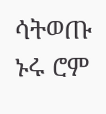ሳትወጡ ኑሩ ሮም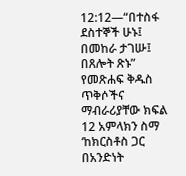12:12—“በተስፋ ደስተኞች ሁኑ፤ በመከራ ታገሡ፤ በጸሎት ጽኑ” የመጽሐፍ ቅዱስ ጥቅሶችና ማብራሪያቸው ክፍል 12 አምላክን ስማ ‘ከክርስቶስ ጋር በአንድነት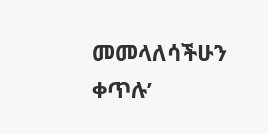መመላለሳችሁን ቀጥሉ’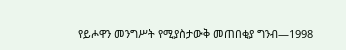የይሖዋን መንግሥት የሚያስታውቅ መጠበቂያ ግንብ—1998